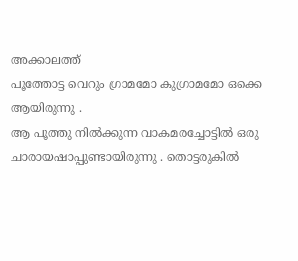അക്കാലത്ത്
പൂത്തോട്ട വെറും ഗ്രാമമോ കുഗ്രാമമോ ഒക്കെ ആയിരുന്നു .
ആ പൂത്തു നിൽക്കുന്ന വാകമരച്ചോട്ടിൽ ഒരു ചാരായഷാപ്പുണ്ടായിരുന്നു . തൊട്ടരുകിൽ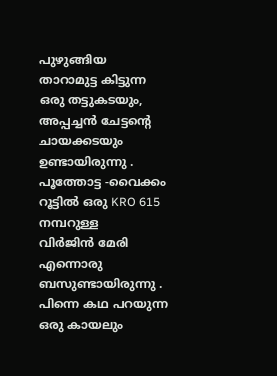പുഴുങ്ങിയ താറാമുട്ട കിട്ടുന്ന ഒരു തട്ടുകടയും,
അപ്പച്ചൻ ചേട്ടന്റെ ചായക്കടയും ഉണ്ടായിരുന്നു .
പൂത്തോട്ട -വൈക്കം റൂട്ടിൽ ഒരു KRO 615 നമ്പറുള്ള
വിർജിൻ മേരി എന്നൊരു ബസുണ്ടായിരുന്നു .
പിന്നെ കഥ പറയുന്ന ഒരു കായലും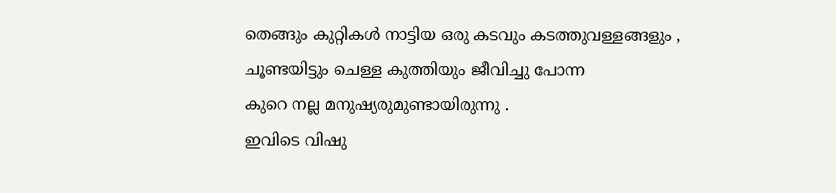തെങ്ങും കുറ്റികൾ നാട്ടിയ ഒരു കടവും കടത്തുവള്ളങ്ങളും ,
ചൂണ്ടയിട്ടും ചെള്ള കുത്തിയും ജീവിച്ചു പോന്ന
കുറെ നല്ല മനുഷ്യരുമുണ്ടായിരുന്നു .
ഇവിടെ വിഷു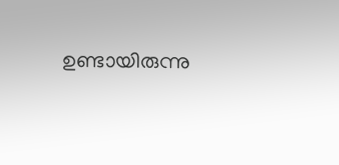ഉണ്ടായിരുന്നു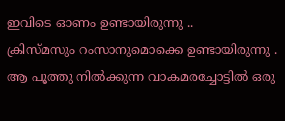ഇവിടെ ഓണം ഉണ്ടായിരുന്നു ..
ക്രിസ്മസും റംസാനുമൊക്കെ ഉണ്ടായിരുന്നു .
ആ പൂത്തു നിൽക്കുന്ന വാകമരച്ചോട്ടിൽ ഒരു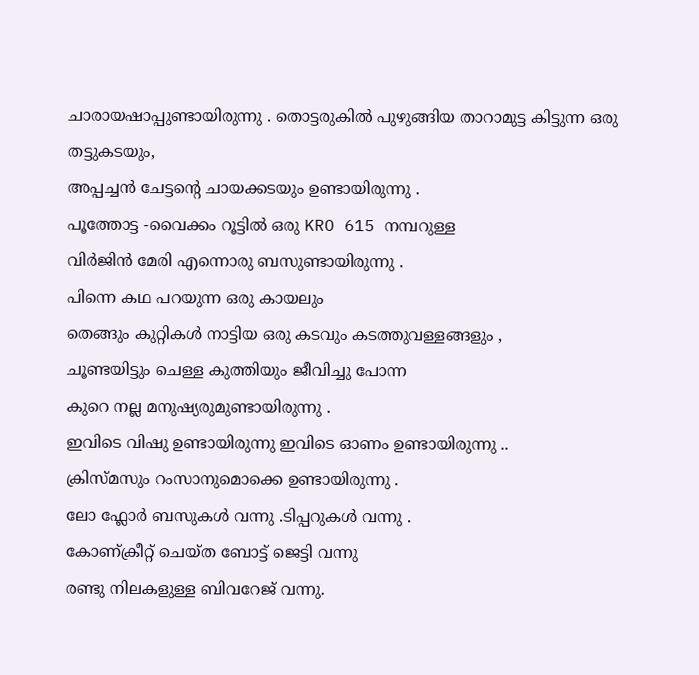ചാരായഷാപ്പുണ്ടായിരുന്നു . തൊട്ടരുകിൽ പുഴുങ്ങിയ താറാമുട്ട കിട്ടുന്ന ഒരു തട്ടുകടയും,
അപ്പച്ചൻ ചേട്ടന്റെ ചായക്കടയും ഉണ്ടായിരുന്നു .
പൂത്തോട്ട -വൈക്കം റൂട്ടിൽ ഒരു KRO 615 നമ്പറുള്ള
വിർജിൻ മേരി എന്നൊരു ബസുണ്ടായിരുന്നു .
പിന്നെ കഥ പറയുന്ന ഒരു കായലും
തെങ്ങും കുറ്റികൾ നാട്ടിയ ഒരു കടവും കടത്തുവള്ളങ്ങളും ,
ചൂണ്ടയിട്ടും ചെള്ള കുത്തിയും ജീവിച്ചു പോന്ന
കുറെ നല്ല മനുഷ്യരുമുണ്ടായിരുന്നു .
ഇവിടെ വിഷു ഉണ്ടായിരുന്നു ഇവിടെ ഓണം ഉണ്ടായിരുന്നു ..
ക്രിസ്മസും റംസാനുമൊക്കെ ഉണ്ടായിരുന്നു .
ലോ ഫ്ലോർ ബസുകൾ വന്നു .ടിപ്പറുകൾ വന്നു .
കോണ്ക്രീറ്റ് ചെയ്ത ബോട്ട് ജെട്ടി വന്നു
രണ്ടു നിലകളുള്ള ബിവറേജ് വന്നു.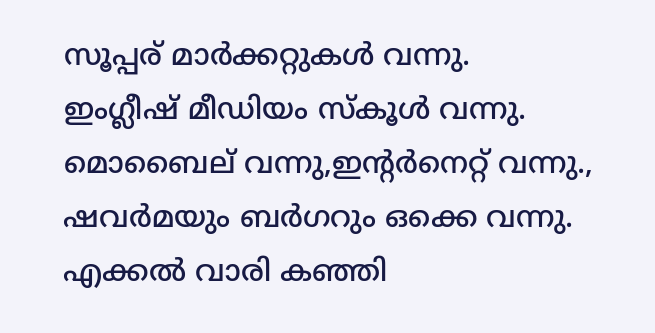സൂപ്പര് മാർക്കറ്റുകൾ വന്നു.
ഇംഗ്ലീഷ് മീഡിയം സ്കൂൾ വന്നു.
മൊബൈല് വന്നു,ഇന്റർനെറ്റ് വന്നു.,
ഷവർമയും ബർഗറും ഒക്കെ വന്നു.
എക്കൽ വാരി കഞ്ഞി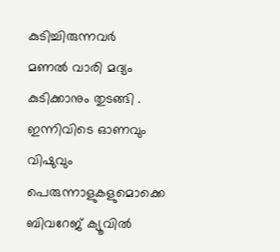കുടിച്ചിരുന്നവർ
മണൽ വാരി മദ്യം കുടിക്കാനും തുടങ്ങി .
ഇന്നിവിടെ ഓണവും വിഷുവും പെരുന്നാളുകളുമൊക്കെ
ബിവറേജ് ക്യൂവിൽ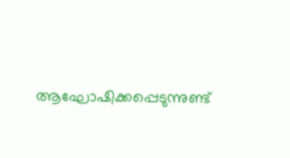ആഘോഷിക്കപ്പെടുന്നുണ്ട്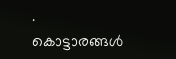.
കൊട്ടാരങ്ങൾ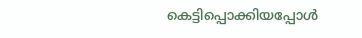കെട്ടിപ്പൊക്കിയപ്പോൾ